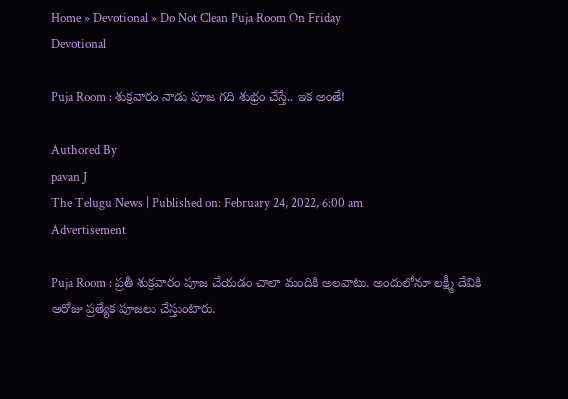Home » Devotional » Do Not Clean Puja Room On Friday
Devotional

Puja Room : శుక్రవారం నాడు పూజ గది శుభ్రం చేస్తే.. ఇక అంతే!

Authored By
pavan J
The Telugu News | Published on: February 24, 2022, 6:00 am
Advertisement

Puja Room : ప్రతీ శుక్రవారం పూజ చేయడం చాలా మందికి అలవాటు. అందులోనూ లక్ష్మీ దేవికి ఆరోజు ప్రత్యేక పూజలు చేస్తుంటారు.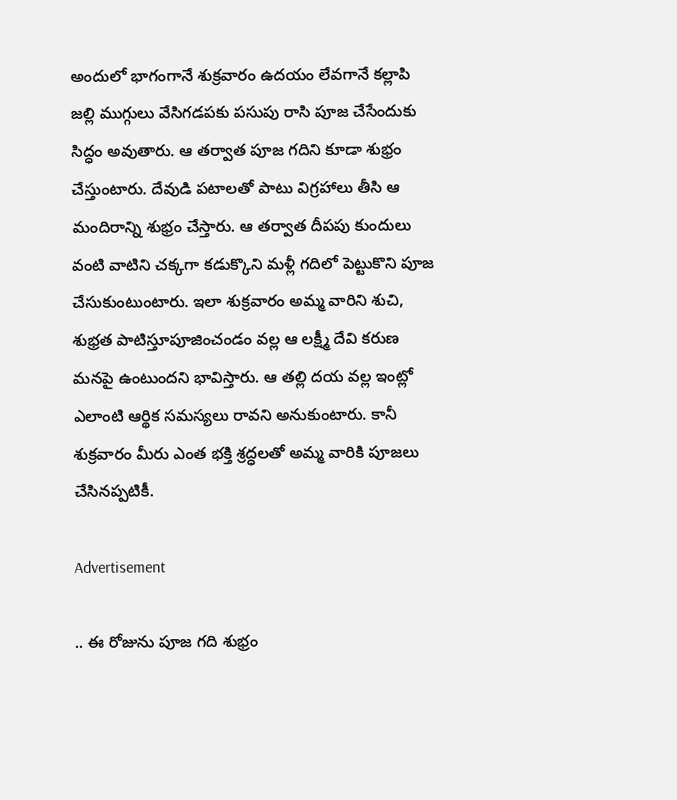అందులో భాగంగానే శుక్రవారం ఉదయం లేవగానే కల్లాపి జల్లి ముగ్గులు వేసిగడపకు పసుపు రాసి పూజ చేసేందుకు సిద్ధం అవుతారు. ఆ తర్వాత పూజ గదిని కూడా శుభ్రం చేస్తుంటారు. దేవుడి పటాలతో పాటు విగ్రహాలు తీసి ఆ మందిరాన్ని శుభ్రం చేస్తారు. ఆ తర్వాత దీపపు కుందులు వంటి వాటిని చక్కగా కడుక్కొని మళ్లీ గదిలో పెట్టుకొని పూజ చేసుకుంటుంటారు. ఇలా శుక్రవారం అమ్మ వారిని శుచి, శుభ్రత పాటిస్తూపూజించండం వల్ల ఆ లక్ష్మీ దేవి కరుణ మనపై ఉంటుందని భావిస్తారు. ఆ తల్లి దయ వల్ల ఇంట్లో ఎలాంటి ఆర్థిక సమస్యలు రావని అనుకుంటారు. కానీ శుక్రవారం మీరు ఎంత భక్తి శ్రద్ధలతో అమ్మ వారికి పూజలు చేసినప్పటికీ.

Advertisement

.. ఈ రోజును పూజ గది శుభ్రం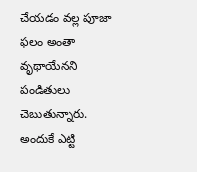చేయడం వల్ల పూజా ఫలం అంతా వృథాయేనని పండితులు చెబుతున్నారు. అందుకే ఎట్టి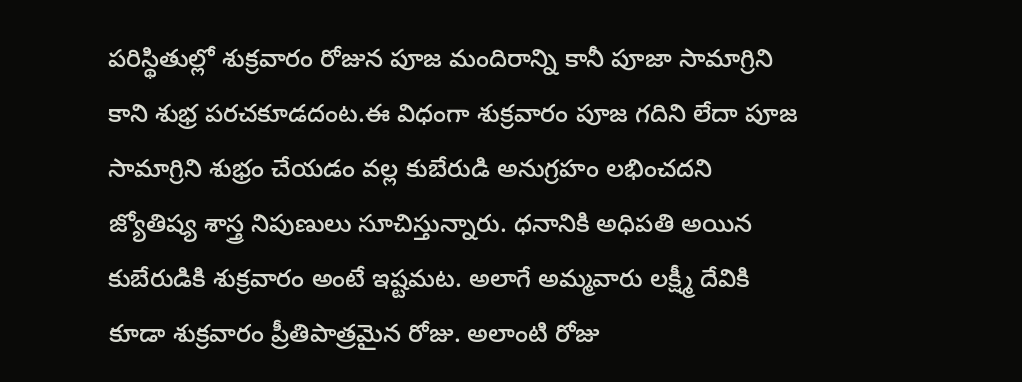పరిస్థితుల్లో శుక్రవారం రోజున పూజ మందిరాన్ని కానీ పూజా సామాగ్రిని కాని శుభ్ర పరచకూడదంట.ఈ విధంగా శుక్రవారం పూజ గదిని లేదా పూజ సామాగ్రిని శుభ్రం చేయడం వల్ల కుబేరుడి అనుగ్రహం లభించదని జ్యోతిష్య శాస్త్ర నిపుణులు సూచిస్తున్నారు. ధనానికి అధిపతి అయిన కుబేరుడికి శుక్రవారం అంటే ఇష్టమట. అలాగే అమ్మవారు లక్ష్మీ దేవికి కూడా శుక్రవారం ప్రీతిపాత్రమైన రోజు. అలాంటి రోజు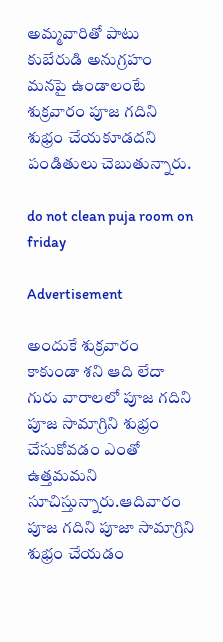అమ్మవారితో పాటు కుబేరుడి అనుగ్రహం మనపై ఉండాలంటే శుక్రవారం పూజ గదిని శుభ్రం చేయకూడదని పండితులు చెబుతున్నారు.

do not clean puja room on friday

Advertisement

అందుకే శుక్రవారం కాకుండా శని ఆది లేదా గురు వారాలలో పూజ గదిని పూజ సామాగ్రిని శుభ్రం చేసుకోవడం ఎంతో ఉత్తమమని సూచిస్తున్నారు.ఆదివారం పూజ గదిని పూజా సామాగ్రిని శుభ్రం చేయడం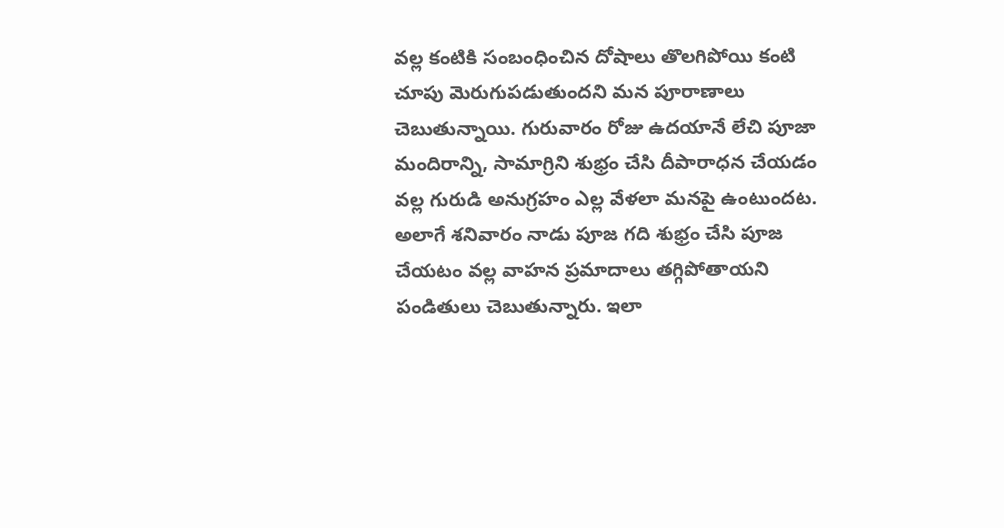వల్ల కంటికి సంబంధించిన దోషాలు తొలగిపోయి కంటి చూపు మెరుగుపడుతుందని మన పూరాణాలు చెబుతున్నాయి. గురువారం రోజు ఉదయానే లేచి పూజా మందిరాన్ని, సామాగ్రిని శుభ్రం చేసి దీపారాధన చేయడం వల్ల గురుడి అనుగ్రహం ఎల్ల వేళలా మనపై ఉంటుందట. అలాగే శనివారం నాడు పూజ గది శుభ్రం చేసి పూజ చేయటం వల్ల వాహన ప్రమాదాలు తగ్గిపోతాయని పండితులు చెబుతున్నారు. ఇలా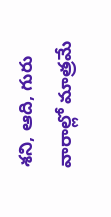శని, ఆది, గురు వారాల్లో మాత్రమే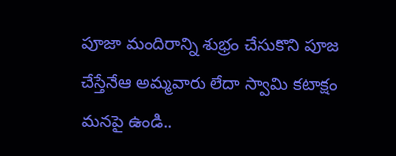పూజా మందిరాన్ని శుభ్రం చేసుకొని పూజ చేస్తేనేఆ అమ్మవారు లేదా స్వామి కటాక్షం మనపై ఉండి..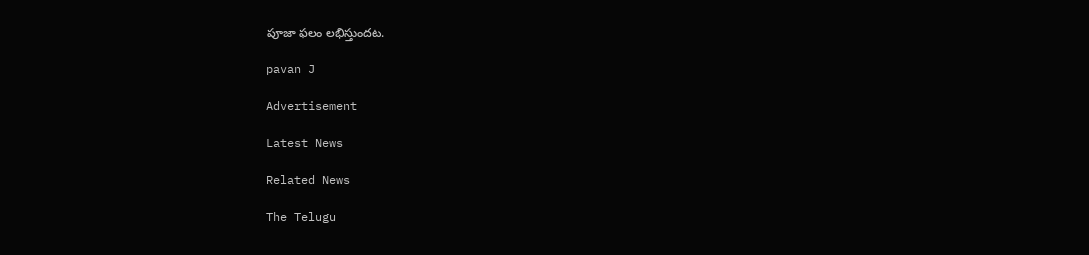పూజా ఫలం లభిస్తుందట.

pavan J

Advertisement

Latest News

Related News

The Telugu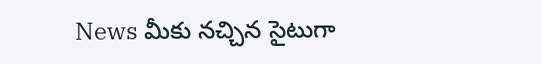News మీకు నచ్చిన సైటుగా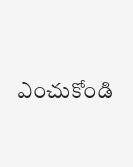ఎంచుకోండి